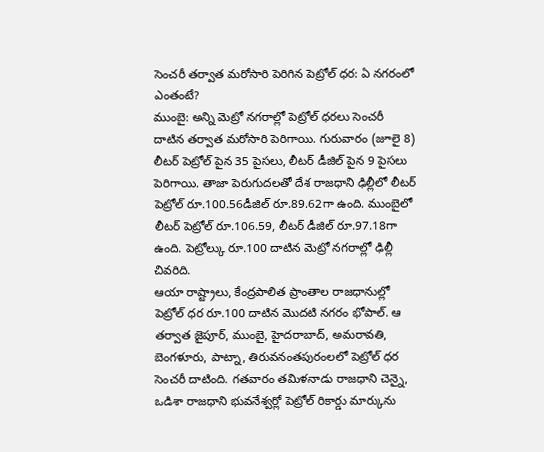సెంచరీ తర్వాత మరోసారి పెరిగిన పెట్రోల్ ధర: ఏ నగరంలో ఎంతంటే?
ముంబై: అన్ని మెట్రో నగరాల్లో పెట్రోల్ ధరలు సెంచరీ దాటిన తర్వాత మరోసారి పెరిగాయి. గురువారం (జూలై 8) లీటర్ పెట్రోల్ పైన 35 పైసలు, లీటర్ డీజిల్ పైన 9 పైసలు పెరిగాయి. తాజా పెరుగుదలతో దేశ రాజధాని ఢిల్లీలో లీటర్ పెట్రోల్ రూ.100.56డీజిల్ రూ.89.62గా ఉంది. ముంబైలో లీటర్ పెట్రోల్ రూ.106.59, లీటర్ డీజిల్ రూ.97.18గా ఉంది. పెట్రోల్కు రూ.100 దాటిన మెట్రో నగరాల్లో ఢిల్లీ చివరిది.
ఆయా రాష్ట్రాలు, కేంద్రపాలిత ప్రాంతాల రాజధానుల్లో పెట్రోల్ ధర రూ.100 దాటిన మొదటి నగరం భోపాల్. ఆ తర్వాత జైపూర్, ముంబై, హైదరాబాద్, అమరావతి, బెంగళూరు, పాట్నా, తిరువనంతపురంలలో పెట్రోల్ ధర సెంచరీ దాటింది. గతవారం తమిళనాడు రాజధాని చెన్నై, ఒడిశా రాజధాని భువనేశ్వర్లో పెట్రోల్ రికార్డు మార్కును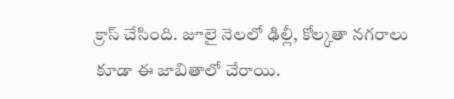క్రాస్ చేసింది. జూలై నెలలో ఢిల్లీ, కోల్కతా నగరాలు కూడా ఈ జాబితాలో చేరాయి.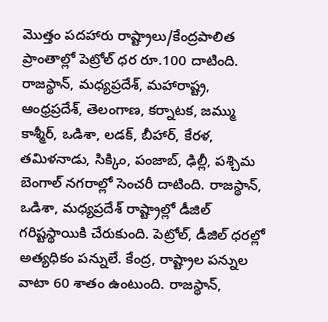మొత్తం పదహారు రాష్ట్రాలు/కేంద్రపాలిత ప్రాంతాల్లో పెట్రోల్ ధర రూ.100 దాటింది. రాజస్థాన్, మధ్యప్రదేశ్, మహారాష్ట్ర, ఆంధ్రప్రదేశ్, తెలంగాణ, కర్నాటక, జమ్ము కాశ్మీర్, ఒడిశా, లడక్, బీహార్, కేరళ, తమిళనాడు, సిక్కిం, పంజాబ్, ఢిల్లీ, పశ్చిమ బెంగాల్ నగరాల్లో సెంచరీ దాటింది. రాజస్థాన్, ఒడిశా, మధ్యప్రదేశ్ రాష్ట్రాల్లో డీజిల్ గరిష్టస్థాయికి చేరుకుంది. పెట్రోల్, డీజిల్ ధరల్లో అత్యధికం పన్నులే. కేంద్ర, రాష్ట్రాల పన్నుల వాటా 60 శాతం ఉంటుంది. రాజస్థాన్,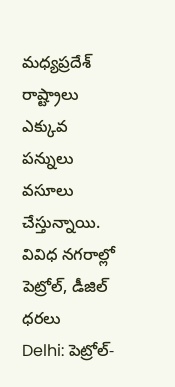మధ్యప్రదేశ్ రాష్ట్రాలు ఎక్కువ పన్నులు వసూలు చేస్తున్నాయి.
వివిధ నగరాల్లో పెట్రోల్, డీజిల్ ధరలు
Delhi: పెట్రోల్-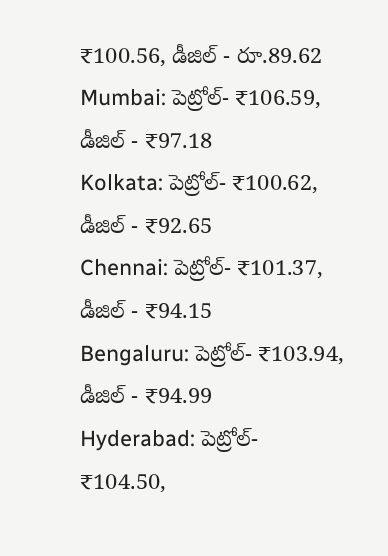₹100.56, డీజిల్ - రూ.89.62
Mumbai: పెట్రోల్- ₹106.59, డీజిల్ - ₹97.18
Kolkata: పెట్రోల్- ₹100.62, డీజిల్ - ₹92.65
Chennai: పెట్రోల్- ₹101.37, డీజిల్ - ₹94.15
Bengaluru: పెట్రోల్- ₹103.94, డీజిల్ - ₹94.99
Hyderabad: పెట్రోల్- ₹104.50,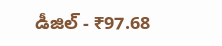డీజిల్ - ₹97.68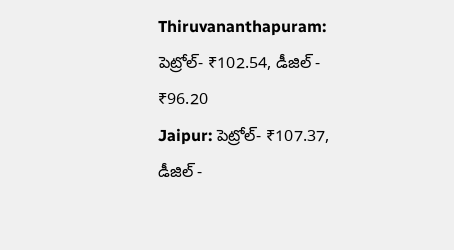Thiruvananthapuram: పెట్రోల్- ₹102.54, డీజిల్ - ₹96.20
Jaipur: పెట్రోల్- ₹107.37, డీజిల్ -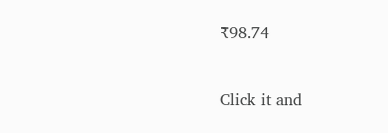₹98.74


Click it and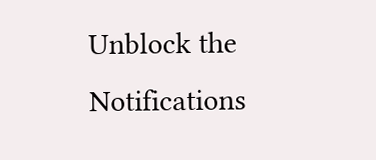Unblock the Notifications